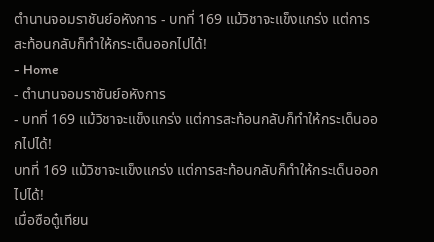ตำนานจอมราชันย์อหังการ - บทที่ 169 แม้วิชาจะแข็งแกร่ง แต่การสะท้อนกลับก็ทำให้กระเด็นออกไปได้!
- Home
- ตำนานจอมราชันย์อหังการ
- บทที่ 169 แม้วิชาจะแข็งแกร่ง แต่การสะท้อนกลับก็ทำให้กระเด็นออกไปได้!
บทที่ 169 แม้วิชาจะแข็งแกร่ง แต่การสะท้อนกลับก็ทำให้กระเด็นออกไปได้!
เมื่อซือตู๋เทียน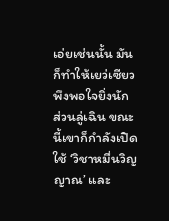เอ่ยเช่นนั้น มันก็ทำให้เยว่เซียวพึงพอใจยิ่งนัก
ส่วนลู่เฉิน ขณะนี้เขาก็กำลังเปิดใช้ ‘วิชาหมื่นวิญญาณ’ และ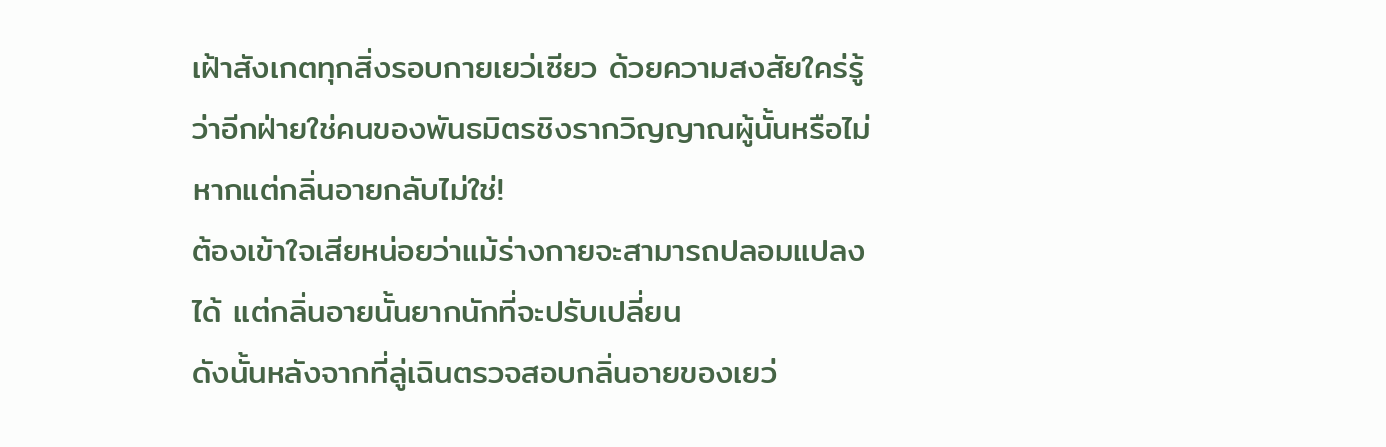เฝ้าสังเกตทุกสิ่งรอบกายเยว่เซียว ด้วยความสงสัยใคร่รู้ว่าอีกฝ่ายใช่คนของพันธมิตรชิงรากวิญญาณผู้นั้นหรือไม่ หากแต่กลิ่นอายกลับไม่ใช่!
ต้องเข้าใจเสียหน่อยว่าแม้ร่างกายจะสามารถปลอมแปลงได้ แต่กลิ่นอายนั้นยากนักที่จะปรับเปลี่ยน
ดังนั้นหลังจากที่ลู่เฉินตรวจสอบกลิ่นอายของเยว่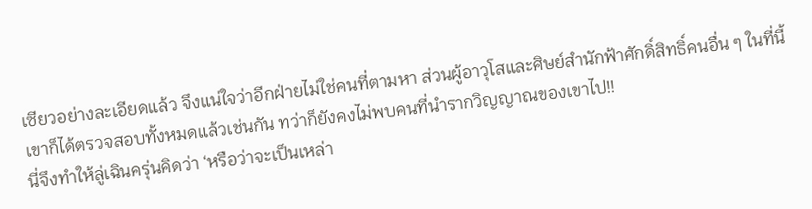เซียวอย่างละเอียดแล้ว จึงแน่ใจว่าอีกฝ่ายไม่ใช่คนที่ตามหา ส่วนผู้อาวุโสและศิษย์สำนักฟ้าศักดิ์สิทธิ์คนอื่น ๆ ในที่นี้ เขาก็ได้ตรวจสอบทั้งหมดแล้วเช่นกัน ทว่าก็ยังคงไม่พบคนที่นำรากวิญญาณของเขาไป!!
นี่จึงทำให้ลู่เฉินครุ่นคิดว่า ‘หรือว่าจะเป็นเหล่า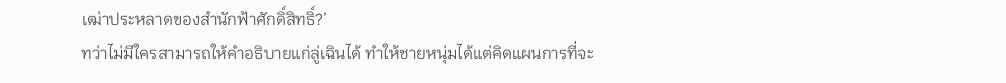เฒ่าประหลาดของสำนักฟ้าศักดิ์สิทธิ์?’
ทว่าไม่มีใครสามารถให้คำอธิบายแก่ลู่เฉินได้ ทำให้ชายหนุ่มได้แต่คิดแผนการที่จะ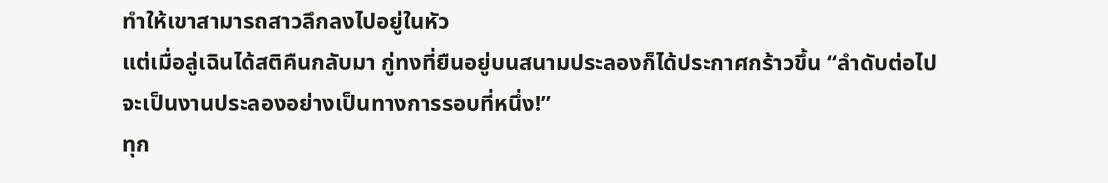ทำให้เขาสามารถสาวลึกลงไปอยู่ในหัว
แต่เมื่อลู่เฉินได้สติคืนกลับมา กู่ทงที่ยืนอยู่บนสนามประลองก็ได้ประกาศกร้าวขึ้น “ลำดับต่อไป จะเป็นงานประลองอย่างเป็นทางการรอบที่หนึ่ง!”
ทุก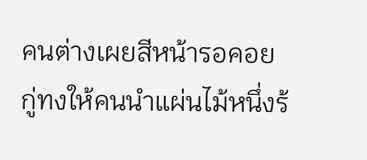คนต่างเผยสีหน้ารอคอย
กู่ทงให้คนนำแผ่นไม้หนึ่งร้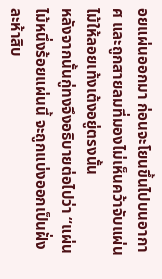อยแผ่นออกมา ก่อนจะโยนขึ้นไปบนอากาศ และถูกสายลมที่มองไม่เห็นคว้าจับแผ่นไม้ให้ลอยเท้งเต้งอยู่ตรงนั้น
หลังจากนั้นกู่ทงจึงอธิบายต่อไปว่า “แผ่นไม้หนึ่งร้อยแผ่นนี้ จะถูกแบ่งออกเป็นฝั่งละห้าสิบ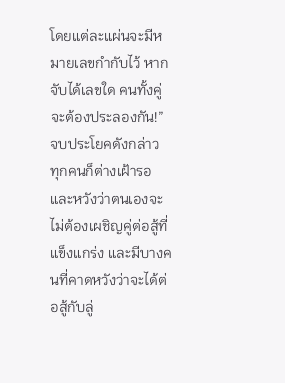โดยแต่ละแผ่นจะมีหมายเลขกำกับไว้ หากจับได้เลขใด คนทั้งคู่จะต้องประลองกัน!”
จบประโยคดังกล่าว ทุกคนก็ต่างเฝ้ารอ และหวังว่าตนเองจะไม่ต้องเผชิญคู่ต่อสู้ที่แข็งแกร่ง และมีบางคนที่คาดหวังว่าจะได้ต่อสู้กับลู่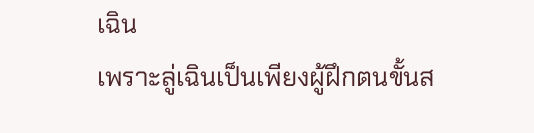เฉิน
เพราะลู่เฉินเป็นเพียงผู้ฝึกตนขั้นส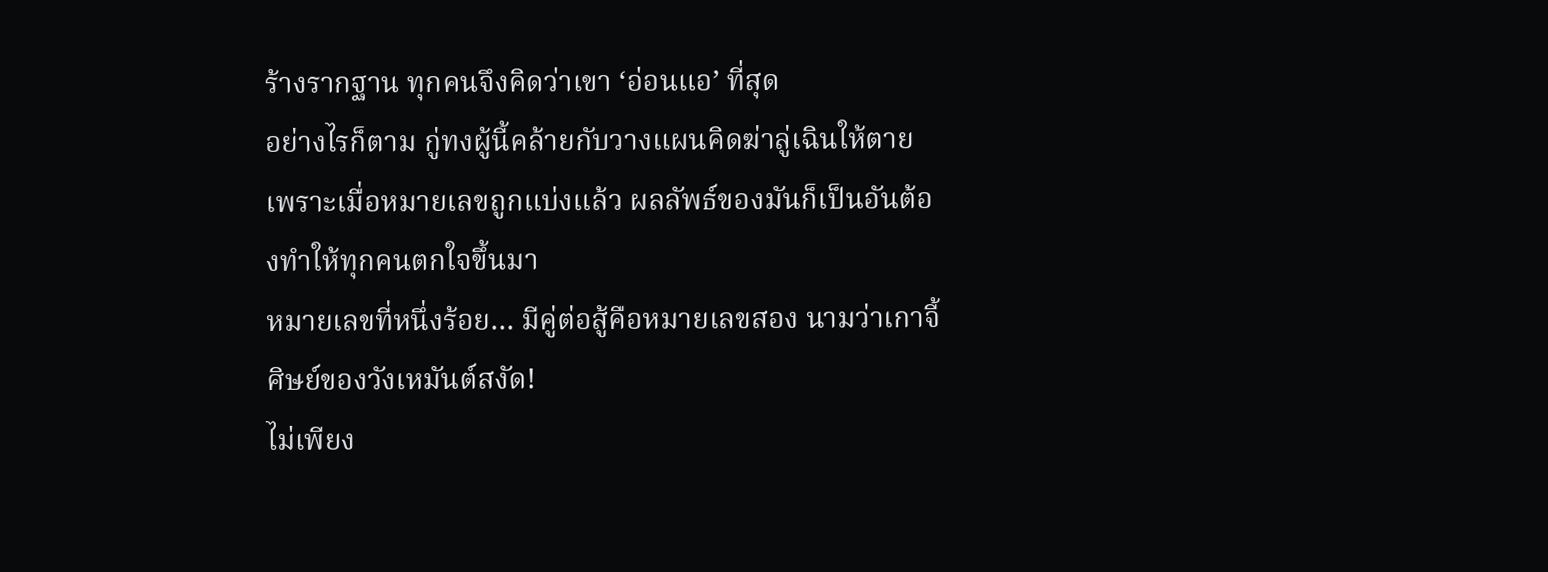ร้างรากฐาน ทุกคนจึงคิดว่าเขา ‘อ่อนแอ’ ที่สุด
อย่างไรก็ตาม กู่ทงผู้นี้คล้ายกับวางแผนคิดฆ่าลู่เฉินให้ตาย เพราะเมื่อหมายเลขถูกแบ่งแล้ว ผลลัพธ์ของมันก็เป็นอันต้องทำให้ทุกคนตกใจขึ้นมา
หมายเลขที่หนึ่งร้อย… มีคู่ต่อสู้คือหมายเลขสอง นามว่าเกาจี้ ศิษย์ของวังเหมันต์สงัด!
ไม่เพียง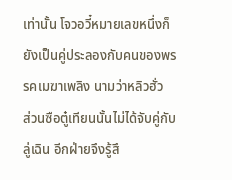เท่านั้น โจวอวี๋หมายเลขหนึ่งก็ยังเป็นคู่ประลองกับคนของพรรคเมฆาเพลิง นามว่าหลิวฮั่ว
ส่วนซือตู๋เทียนนั้นไม่ได้จับคู่กับลู่เฉิน อีกฝ่ายจึงรู้สึ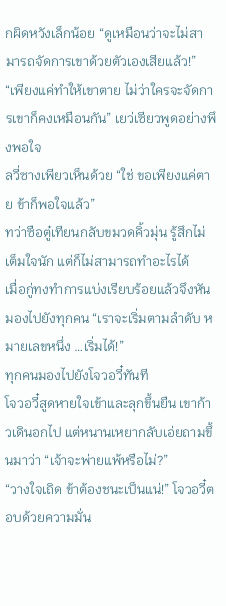กผิดหวังเล็กน้อย “ดูเหมือนว่าจะไม่สามารถจัดการเขาด้วยตัวเองเสียแล้ว!”
“เพียงแค่ทำให้เขาตาย ไม่ว่าใครจะจัดการเขาก็คงเหมือนกัน” เยว่เซียวพูดอย่างพึงพอใจ
ลวี่ซางเพียวเห็นด้วย “ใช่ ขอเพียงแค่ตาย ข้าก็พอใจแล้ว”
ทว่าซือตู๋เทียนกลับขมวดคิ้วมุ่น รู้สึกไม่เต็มใจนัก แต่ก็ไม่สามารถทำอะไรได้
เมื่อกู่ทงทำการแบ่งเรียบร้อยแล้วจึงหันมองไปยังทุกคน “เราจะเริ่มตามลำดับ หมายเลขหนึ่ง …เริ่มได้!”
ทุกคนมองไปยังโจวอวี๋ทันที
โจวอวี๋สูดหายใจเข้าและลุกขึ้นยืน เขาก้าวเดินอกไป แต่หนานเหยากลับเอ่ยถามขึ้นมาว่า “เจ้าจะพ่ายแพ้หรือไม่?”
“วางใจเถิด ข้าต้องชนะเป็นแน่!” โจวอวี๋ตอบด้วยความมั่น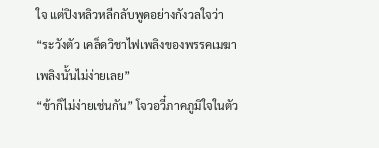ใจ แต่ปิงหลิวหลีกลับพูดอย่างกังวลใจว่า “ระวังตัว เคล็ดวิชาไฟเพลิงของพรรคเมฆาเพลิงนั้นไม่ง่ายเลย”
“ข้าก็ไม่ง่ายเช่นกัน” โจวอวี๋ภาคภูมิใจในตัว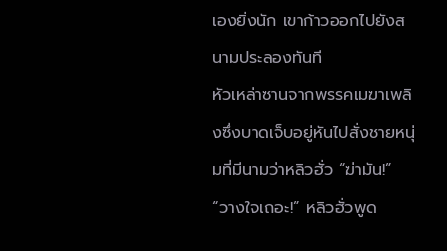เองยิ่งนัก เขาก้าวออกไปยังสนามประลองทันที
หัวเหล่าซานจากพรรคเมฆาเพลิงซึ่งบาดเจ็บอยู่หันไปสั่งชายหนุ่มที่มีนามว่าหลิวฮั่ว “ฆ่ามัน!”
“วางใจเถอะ!” หลิวฮั่วพูด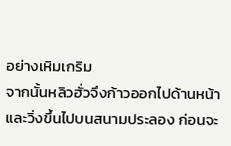อย่างเหิมเกริม
จากนั้นหลิวฮั่วจึงก้าวออกไปด้านหน้า และวิ่งขึ้นไปบนสนามประลอง ก่อนจะ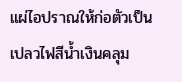แผ่ไอปราณให้ก่อตัวเป็นเปลวไฟสีน้ำเงินคลุม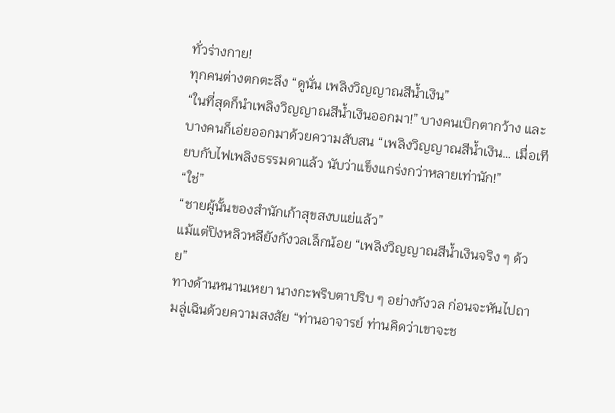ทั่วร่างกาย!
ทุกคนต่างตกตะลึง “ดูนั่น เพลิงวิญญาณสีน้ำเงิน”
“ในที่สุดก็นำเพลิงวิญญาณสีน้ำเงินออกมา!” บางคนเบิกตากว้าง และบางคนก็เอ่ยออกมาด้วยความสับสน “เพลิงวิญญาณสีน้ำเงิน… เมื่อเทียบกับไฟเพลิงธรรมดาแล้ว นับว่าแข็งแกร่งกว่าหลายเท่านัก!”
“ใช่”
“ชายผู้นั้นของสำนักเก้าสุขสงบแย่แล้ว”
แม้แต่ปิงหลิวหลียังกังวลเล็กน้อย “เพลิงวิญญาณสีน้ำเงินจริง ๆ ด้วย”
ทางด้านหนานเหยา นางกะพริบตาปริบ ๆ อย่างกังวล ก่อนจะหันไปถามลู่เฉินด้วยความสงสัย “ท่านอาจารย์ ท่านคิดว่าเขาจะช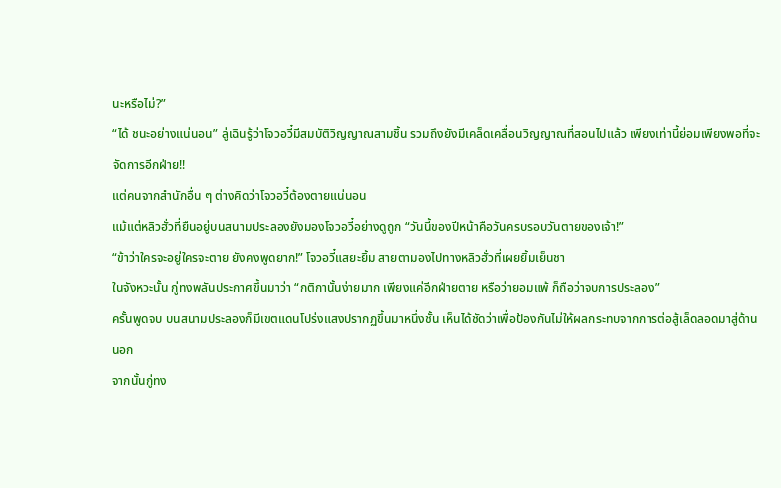นะหรือไม่?”
“ได้ ชนะอย่างแน่นอน” ลู่เฉินรู้ว่าโจวอวี๋มีสมบัติวิญญาณสามชิ้น รวมถึงยังมีเคล็ดเคลื่อนวิญญาณที่สอนไปแล้ว เพียงเท่านี้ย่อมเพียงพอที่จะจัดการอีกฝ่าย!!
แต่คนจากสำนักอื่น ๆ ต่างคิดว่าโจวอวี๋ต้องตายแน่นอน
แม้แต่หลิวฮั่วที่ยืนอยู่บนสนามประลองยังมองโจวอวี๋อย่างดูถูก “วันนี้ของปีหน้าคือวันครบรอบวันตายของเจ้า!”
“ข้าว่าใครจะอยู่ใครจะตาย ยังคงพูดยาก!” โจวอวี๋แสยะยิ้ม สายตามองไปทางหลิวฮั่วที่เผยยิ้มเย็นชา
ในจังหวะนั้น กู่ทงพลันประกาศขึ้นมาว่า “กติกานั้นง่ายมาก เพียงแค่อีกฝ่ายตาย หรือว่ายอมแพ้ ก็ถือว่าจบการประลอง”
ครั้นพูดจบ บนสนามประลองก็มีเขตแดนโปร่งแสงปรากฏขึ้นมาหนึ่งชั้น เห็นได้ชัดว่าเพื่อป้องกันไม่ให้ผลกระทบจากการต่อสู้เล็ดลอดมาสู่ด้านนอก
จากนั้นกู่ทง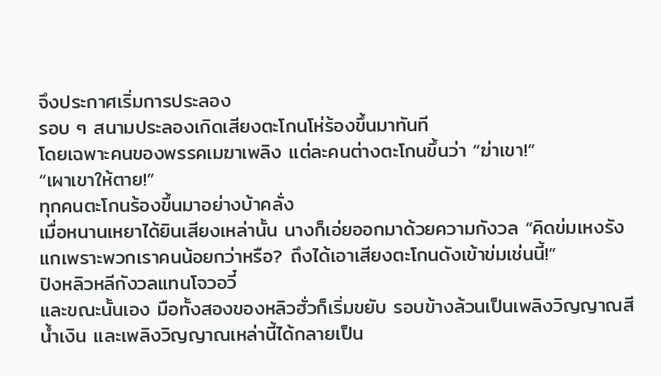จึงประกาศเริ่มการประลอง
รอบ ๆ สนามประลองเกิดเสียงตะโกนโห่ร้องขึ้นมาทันที
โดยเฉพาะคนของพรรคเมฆาเพลิง แต่ละคนต่างตะโกนขึ้นว่า “ฆ่าเขา!”
“เผาเขาให้ตาย!”
ทุกคนตะโกนร้องขึ้นมาอย่างบ้าคลั่ง
เมื่อหนานเหยาได้ยินเสียงเหล่านั้น นางก็เอ่ยออกมาด้วยความกังวล “คิดข่มเหงรังแกเพราะพวกเราคนน้อยกว่าหรือ? ถึงได้เอาเสียงตะโกนดังเข้าข่มเช่นนี้!”
ปิงหลิวหลีกังวลแทนโจวอวี๋
และขณะนั้นเอง มือทั้งสองของหลิวฮั่วก็เริ่มขยับ รอบข้างล้วนเป็นเพลิงวิญญาณสีน้ำเงิน และเพลิงวิญญาณเหล่านี้ได้กลายเป็น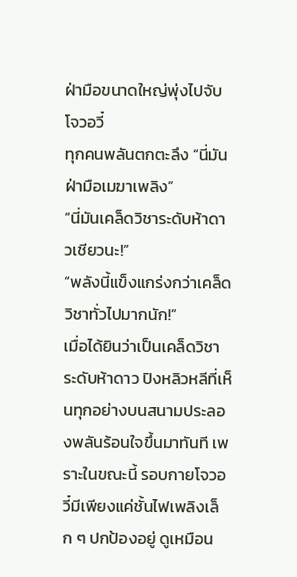ฝ่ามือขนาดใหญ่พุ่งไปจับโจวอวี๋
ทุกคนพลันตกตะลึง “นี่มันฝ่ามือเมฆาเพลิง”
“นี่มันเคล็ดวิชาระดับห้าดาวเชียวนะ!”
“พลังนี้แข็งแกร่งกว่าเคล็ดวิชาทั่วไปมากนัก!”
เมื่อได้ยินว่าเป็นเคล็ดวิชาระดับห้าดาว ปิงหลิวหลีที่เห็นทุกอย่างบนสนามประลองพลันร้อนใจขึ้นมาทันที เพราะในขณะนี้ รอบกายโจวอวี๋มีเพียงแค่ชั้นไฟเพลิงเล็ก ๆ ปกป้องอยู่ ดูเหมือน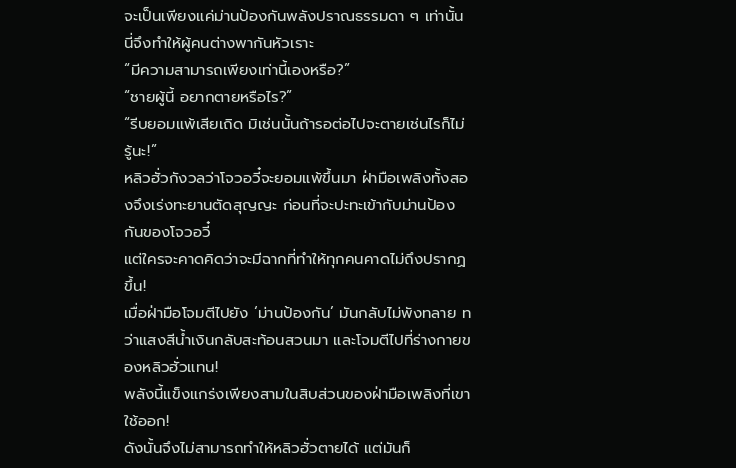จะเป็นเพียงแค่ม่านป้องกันพลังปราณธรรมดา ๆ เท่านั้น
นี่จึงทำให้ผู้คนต่างพากันหัวเราะ
“มีความสามารถเพียงเท่านี้เองหรือ?”
“ชายผู้นี้ อยากตายหรือไร?”
“รีบยอมแพ้เสียเถิด มิเช่นนั้นถ้ารอต่อไปจะตายเช่นไรก็ไม่รู้นะ!”
หลิวฮั่วกังวลว่าโจวอวี๋จะยอมแพ้ขึ้นมา ฝ่ามือเพลิงทั้งสองจึงเร่งทะยานตัดสุญญะ ก่อนที่จะปะทะเข้ากับม่านป้องกันของโจวอวี๋
แต่ใครจะคาดคิดว่าจะมีฉากที่ทำให้ทุกคนคาดไม่ถึงปรากฏขึ้น!
เมื่อฝ่ามือโจมตีไปยัง ‘ม่านป้องกัน’ มันกลับไม่พังทลาย ทว่าแสงสีน้ำเงินกลับสะท้อนสวนมา และโจมตีไปที่ร่างกายของหลิวฮั่วแทน!
พลังนี้แข็งแกร่งเพียงสามในสิบส่วนของฝ่ามือเพลิงที่เขาใช้ออก!
ดังนั้นจึงไม่สามารถทำให้หลิวฮั่วตายได้ แต่มันก็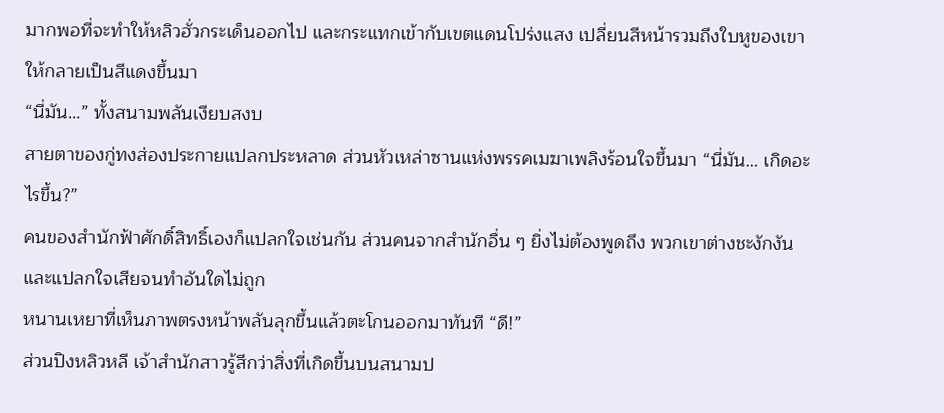มากพอที่จะทำให้หลิวฮั่วกระเด็นออกไป และกระแทกเข้ากับเขตแดนโปร่งแสง เปลี่ยนสีหน้ารวมถึงใบหูของเขาให้กลายเป็นสีแดงขึ้นมา
“นี่มัน…” ทั้งสนามพลันเงียบสงบ
สายตาของกู่ทงส่องประกายแปลกประหลาด ส่วนหัวเหล่าซานแห่งพรรคเมฆาเพลิงร้อนใจขึ้นมา “นี่มัน… เกิดอะไรขึ้น?”
คนของสำนักฟ้าศักดิ์สิทธิ์เองก็แปลกใจเช่นกัน ส่วนคนจากสำนักอื่น ๆ ยิ่งไม่ต้องพูดถึง พวกเขาต่างชะงักงันและแปลกใจเสียจนทำอันใดไม่ถูก
หนานเหยาที่เห็นภาพตรงหน้าพลันลุกขึ้นแล้วตะโกนออกมาทันที “ดี!”
ส่วนปิงหลิวหลี เจ้าสำนักสาวรู้สึกว่าสิ่งที่เกิดขึ้นบนสนามป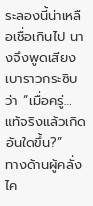ระลองนี้น่าเหลือเชื่อเกินไป นางจึงพูดเสียงเบาราวกระซิบว่า “เมื่อครู่… แท้จริงแล้วเกิดอันใดขึ้น?”
ทางด้านผู้คลั่งไค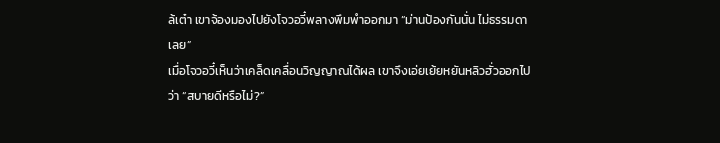ล้เต๋า เขาจ้องมองไปยังโจวอวี๋พลางพึมพำออกมา “ม่านป้องกันนั่น ไม่ธรรมดาเลย”
เมื่อโจวอวี๋เห็นว่าเคล็ดเคลื่อนวิญญาณได้ผล เขาจึงเอ่ยเย้ยหยันหลิวฮั่วออกไปว่า “สบายดีหรือไม่?”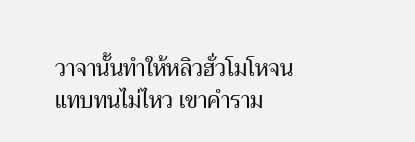วาจานั้นทำให้หลิวฮั่วโมโหจนแทบทนไม่ไหว เขาคำราม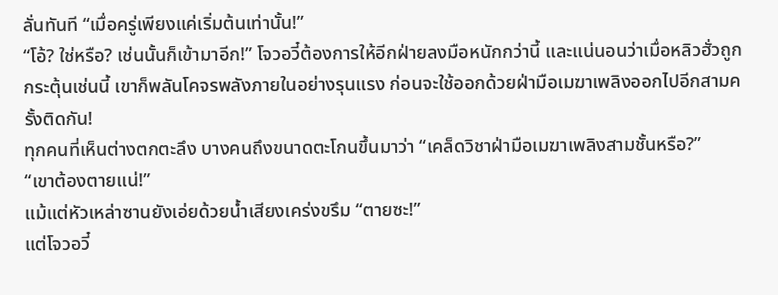ลั่นทันที “เมื่อครู่เพียงแค่เริ่มต้นเท่านั้น!”
“โอ้? ใช่หรือ? เช่นนั้นก็เข้ามาอีก!” โจวอวี๋ต้องการให้อีกฝ่ายลงมือหนักกว่านี้ และแน่นอนว่าเมื่อหลิวฮั่วถูกกระตุ้นเช่นนี้ เขาก็พลันโคจรพลังภายในอย่างรุนแรง ก่อนจะใช้ออกด้วยฝ่ามือเมฆาเพลิงออกไปอีกสามครั้งติดกัน!
ทุกคนที่เห็นต่างตกตะลึง บางคนถึงขนาดตะโกนขึ้นมาว่า “เคล็ดวิชาฝ่ามือเมฆาเพลิงสามชั้นหรือ?”
“เขาต้องตายแน่!”
แม้แต่หัวเหล่าซานยังเอ่ยด้วยน้ำเสียงเคร่งขรึม “ตายซะ!”
แต่โจวอวี๋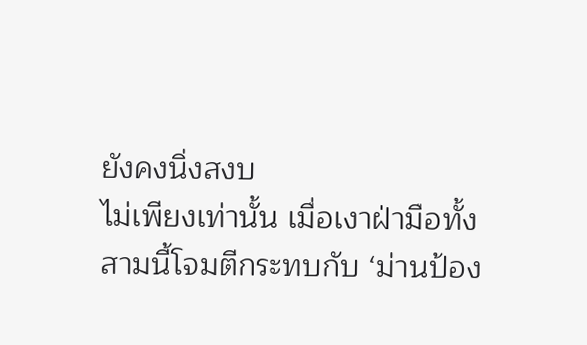ยังคงนิ่งสงบ
ไม่เพียงเท่านั้น เมื่อเงาฝ่ามือทั้งสามนี้โจมตีกระทบกับ ‘ม่านป้อง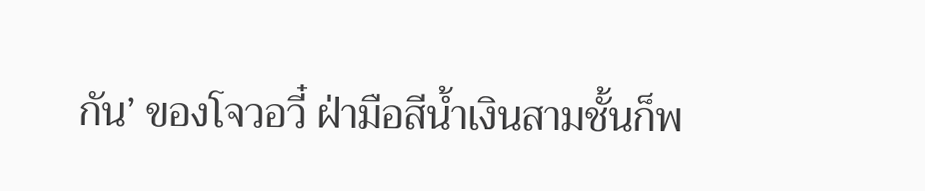กัน’ ของโจวอวี๋ ฝ่ามือสีน้ำเงินสามชั้นก็พ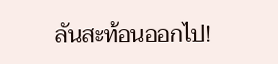ลันสะท้อนออกไป!